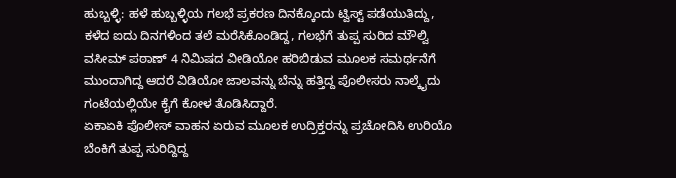ಹುಬ್ಬಳ್ಳಿ: ಹಳೆ ಹುಬ್ಬಳ್ಳಿಯ ಗಲಭೆ ಪ್ರಕರಣ ದಿನಕ್ಕೊಂದು ಟ್ವಿಸ್ಟ್ ಪಡೆಯುತಿದ್ದು, ಕಳೆದ ಐದು ದಿನಗಳಿಂದ ತಲೆ ಮರೆಸಿಕೊಂಡಿದ್ದ, ಗಲಭೆಗೆ ತುಪ್ಪ ಸುರಿದ ಮೌಲ್ವಿ ವಸೀಮ್ ಪಠಾಣ್ 4 ನಿಮಿಷದ ವೀಡಿಯೋ ಹರಿಬಿಡುವ ಮೂಲಕ ಸಮರ್ಥನೆಗೆ ಮುಂದಾಗಿದ್ದ ಆದರೆ ವಿಡಿಯೋ ಜಾಲವನ್ನು ಬೆನ್ನು ಹತ್ತಿದ್ದ ಪೊಲೀಸರು ನಾಲ್ಕೈದು ಗಂಟೆಯಲ್ಲಿಯೇ ಕೈಗೆ ಕೋಳ ತೊಡಿಸಿದ್ದಾರೆ.
ಏಕಾಏಕಿ ಪೊಲೀಸ್ ವಾಹನ ಏರುವ ಮೂಲಕ ಉದ್ರಿಕ್ತರನ್ನು ಪ್ರಚೋದಿಸಿ ಉರಿಯೊ ಬೆಂಕಿಗೆ ತುಪ್ಪ ಸುರಿದ್ದಿದ್ದ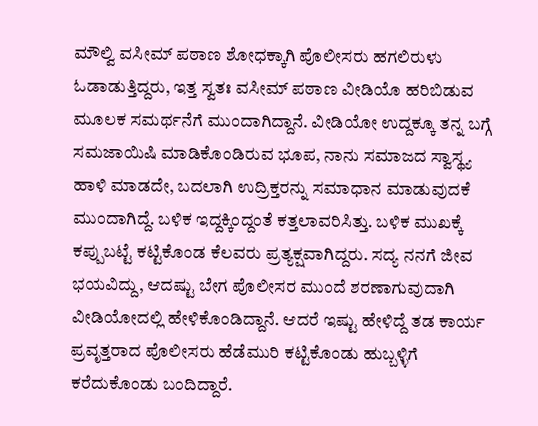ಮೌಲ್ವಿ ವಸೀಮ್ ಪಠಾಣ ಶೋಧಕ್ಕಾಗಿ ಪೊಲೀಸರು ಹಗಲಿರುಳು ಓಡಾಡುತ್ತಿದ್ದರು, ಇತ್ತ ಸ್ವತಃ ವಸೀಮ್ ಪಠಾಣ ವೀಡಿಯೊ ಹರಿಬಿಡುವ ಮೂಲಕ ಸಮರ್ಥನೆಗೆ ಮುಂದಾಗಿದ್ದಾನೆ. ವೀಡಿಯೋ ಉದ್ದಕ್ಕೂ ತನ್ನ ಬಗ್ಗೆ ಸಮಜಾಯಿಷಿ ಮಾಡಿಕೊಂಡಿರುವ ಭೂಪ, ನಾನು ಸಮಾಜದ ಸ್ವಾಸ್ಥ್ಯ ಹಾಳಿ ಮಾಡದೇ, ಬದಲಾಗಿ ಉದ್ರಿಕ್ತರನ್ನು ಸಮಾಧಾನ ಮಾಡುವುದಕೆ ಮುಂದಾಗಿದ್ದೆ. ಬಳಿಕ ಇದ್ದಕ್ಕಿಂದ್ದಂತೆ ಕತ್ತಲಾವರಿಸಿತ್ತು. ಬಳಿಕ ಮುಖಕ್ಕೆ ಕಪ್ಪುಬಟ್ಟೆ ಕಟ್ಟಿಕೊಂಡ ಕೆಲವರು ಪ್ರತ್ಯಕ್ಷವಾಗಿದ್ದರು. ಸದ್ಯ ನನಗೆ ಜೀವ ಭಯವಿದ್ದು, ಆದಷ್ಟು ಬೇಗ ಪೊಲೀಸರ ಮುಂದೆ ಶರಣಾಗುವುದಾಗಿ ವೀಡಿಯೋದಲ್ಲಿ ಹೇಳಿಕೊಂಡಿದ್ದಾನೆ. ಆದರೆ ಇಷ್ಟು ಹೇಳಿದ್ದೆ ತಡ ಕಾರ್ಯ ಪ್ರವೃತ್ತರಾದ ಪೊಲೀಸರು ಹೆಡೆಮುರಿ ಕಟ್ಟಿಕೊಂಡು ಹುಬ್ಬಳ್ಳಿಗೆ ಕರೆದುಕೊಂಡು ಬಂದಿದ್ದಾರೆ.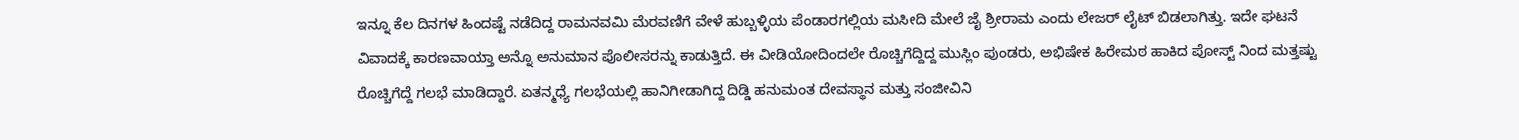ಇನ್ನೂ ಕೆಲ ದಿನಗಳ ಹಿಂದಷ್ಟೆ ನಡೆದಿದ್ದ ರಾಮನವಮಿ ಮೆರವಣಿಗೆ ವೇಳೆ ಹುಬ್ಬಳ್ಳಿಯ ಪೆಂಡಾರಗಲ್ಲಿಯ ಮಸೀದಿ ಮೇಲೆ ಜೈ ಶ್ರೀರಾಮ ಎಂದು ಲೇಜರ್ ಲೈಟ್ ಬಿಡಲಾಗಿತ್ತು. ಇದೇ ಘಟನೆ ವಿವಾದಕ್ಕೆ ಕಾರಣವಾಯ್ತಾ ಅನ್ನೊ ಅನುಮಾನ ಪೊಲೀಸರನ್ನು ಕಾಡುತ್ತಿದೆ. ಈ ವೀಡಿಯೋದಿಂದಲೇ ರೊಚ್ಚಿಗೆದ್ದಿದ್ದ ಮುಸ್ಲಿಂ ಪುಂಡರು, ಅಭಿಷೇಕ ಹಿರೇಮಠ ಹಾಕಿದ ಪೋಸ್ಟ್ ನಿಂದ ಮತ್ತಷ್ಟು ರೊಚ್ಚಿಗೆದ್ದೆ ಗಲಭೆ ಮಾಡಿದ್ದಾರೆ. ಏತನ್ಮಧ್ಯೆ ಗಲಭೆಯಲ್ಲಿ ಹಾನಿಗೀಡಾಗಿದ್ದ ದಿಡ್ಡಿ ಹನುಮಂತ ದೇವಸ್ಥಾನ ಮತ್ತು ಸಂಜೀವಿನಿ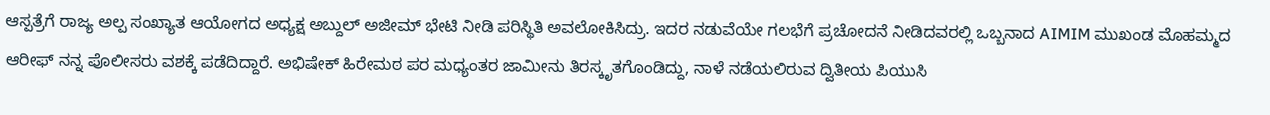ಆಸ್ಪತ್ರೆಗೆ ರಾಜ್ಯ ಅಲ್ಪ ಸಂಖ್ಯಾತ ಆಯೋಗದ ಅಧ್ಯಕ್ಷ ಅಬ್ದುಲ್ ಅಜೀಮ್ ಭೇಟಿ ನೀಡಿ ಪರಿಸ್ಥಿತಿ ಅವಲೋಕಿಸಿದ್ರು. ಇದರ ನಡುವೆಯೇ ಗಲಭೆಗೆ ಪ್ರಚೋದನೆ ನೀಡಿದವರಲ್ಲಿ ಒಬ್ಬನಾದ AIMIM ಮುಖಂಡ ಮೊಹಮ್ಮದ ಆರೀಫ್ ನನ್ನ ಪೊಲೀಸರು ವಶಕ್ಕೆ ಪಡೆದಿದ್ದಾರೆ. ಅಭಿಷೇಕ್ ಹಿರೇಮಠ ಪರ ಮಧ್ಯಂತರ ಜಾಮೀನು ತಿರಸ್ಕೃತಗೊಂಡಿದ್ದು, ನಾಳೆ ನಡೆಯಲಿರುವ ದ್ವಿತೀಯ ಪಿಯುಸಿ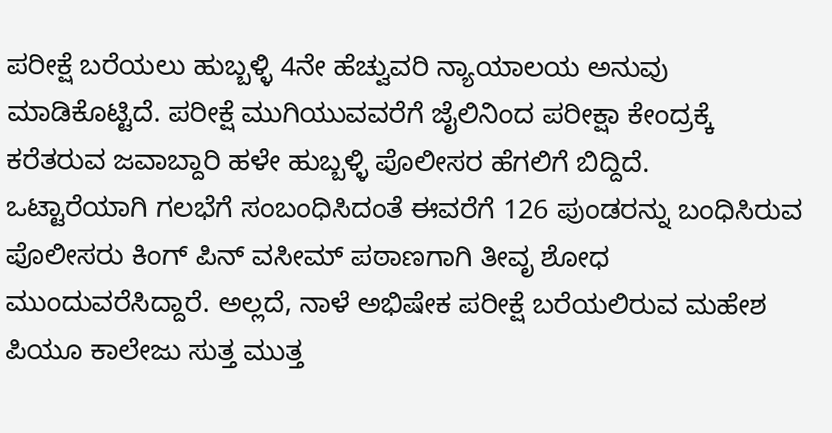ಪರೀಕ್ಷೆ ಬರೆಯಲು ಹುಬ್ಬಳ್ಳಿ 4ನೇ ಹೆಚ್ವುವರಿ ನ್ಯಾಯಾಲಯ ಅನುವು ಮಾಡಿಕೊಟ್ಟಿದೆ. ಪರೀಕ್ಷೆ ಮುಗಿಯುವವರೆಗೆ ಜೈಲಿನಿಂದ ಪರೀಕ್ಷಾ ಕೇಂದ್ರಕ್ಕೆ ಕರೆತರುವ ಜವಾಬ್ದಾರಿ ಹಳೇ ಹುಬ್ಬಳ್ಳಿ ಪೊಲೀಸರ ಹೆಗಲಿಗೆ ಬಿದ್ದಿದೆ.
ಒಟ್ಟಾರೆಯಾಗಿ ಗಲಭೆಗೆ ಸಂಬಂಧಿಸಿದಂತೆ ಈವರೆಗೆ 126 ಪುಂಡರನ್ನು ಬಂಧಿಸಿರುವ ಪೊಲೀಸರು ಕಿಂಗ್ ಪಿನ್ ವಸೀಮ್ ಪಠಾಣಗಾಗಿ ತೀವೃ ಶೋಧ ಮುಂದುವರೆಸಿದ್ದಾರೆ. ಅಲ್ಲದೆ, ನಾಳೆ ಅಭಿಷೇಕ ಪರೀಕ್ಷೆ ಬರೆಯಲಿರುವ ಮಹೇಶ ಪಿಯೂ ಕಾಲೇಜು ಸುತ್ತ ಮುತ್ತ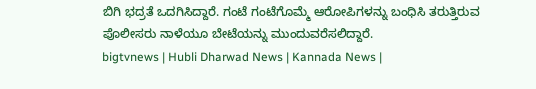ಬಿಗಿ ಭದ್ರತೆ ಒದಗಿಸಿದ್ದಾರೆ. ಗಂಟೆ ಗಂಟೆಗೊಮ್ಮೆ ಆರೋಪಿಗಳನ್ನು ಬಂಧಿಸಿ ತರುತ್ತಿರುವ ಪೊಲೀಸರು ನಾಳೆಯೂ ಬೇಟೆಯನ್ನು ಮುಂದುವರೆಸಲಿದ್ದಾರೆ.
bigtvnews | Hubli Dharwad News | Kannada News |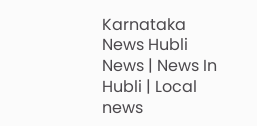Karnataka News Hubli News | News In Hubli | Local news